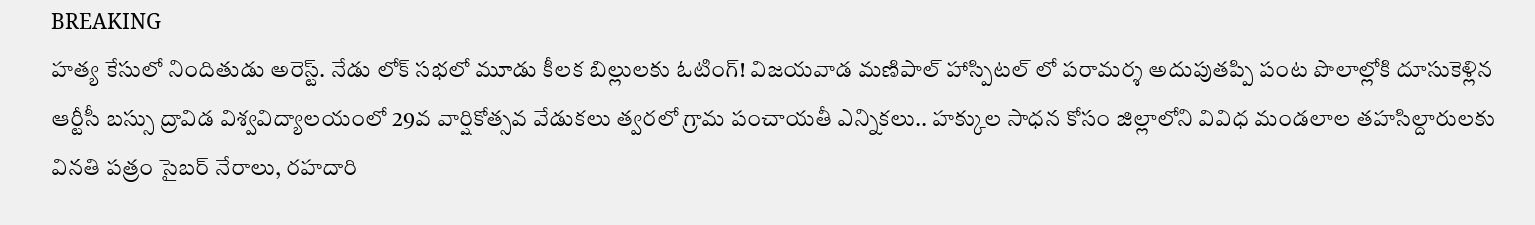BREAKING
హత్య కేసులో నిందితుడు అరెస్ట్. నేడు లోక్ సభలో మూడు కీలక బిల్లులకు ఓటింగ్! విజయవాడ మణిపాల్ హాస్పిటల్ లో పరామర్శ అదుపుతప్పి పంట పొలాల్లోకి దూసుకెళ్లిన ఆర్టీసీ బస్సు ద్రావిడ విశ్వవిద్యాలయంలో 29వ వార్షికోత్సవ వేడుకలు త్వరలో గ్రామ పంచాయతీ ఎన్నికలు.. హక్కుల సాధన కోసం జిల్లాలోని వివిధ మండలాల తహసిల్దారులకు వినతి పత్రం సైబర్ నేరాలు, రహదారి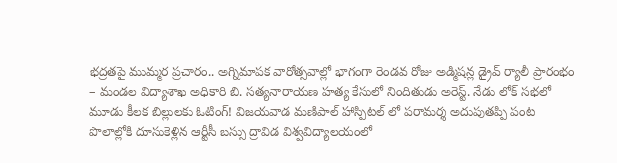భద్రతపై ముమ్మర ప్రచారం.. అగ్నిమాపక వారోత్సవాల్లో భాగంగా రెండవ రోజు అడ్మిషన్ల డ్రైవ్ ర్యాలీ ప్రారంభం – మండల విద్యాశాఖ అధికారి బి. సత్యనారాయణ హత్య కేసులో నిందితుడు అరెస్ట్. నేడు లోక్ సభలో మూడు కీలక బిల్లులకు ఓటింగ్! విజయవాడ మణిపాల్ హాస్పిటల్ లో పరామర్శ అదుపుతప్పి పంట పొలాల్లోకి దూసుకెళ్లిన ఆర్టీసీ బస్సు ద్రావిడ విశ్వవిద్యాలయంలో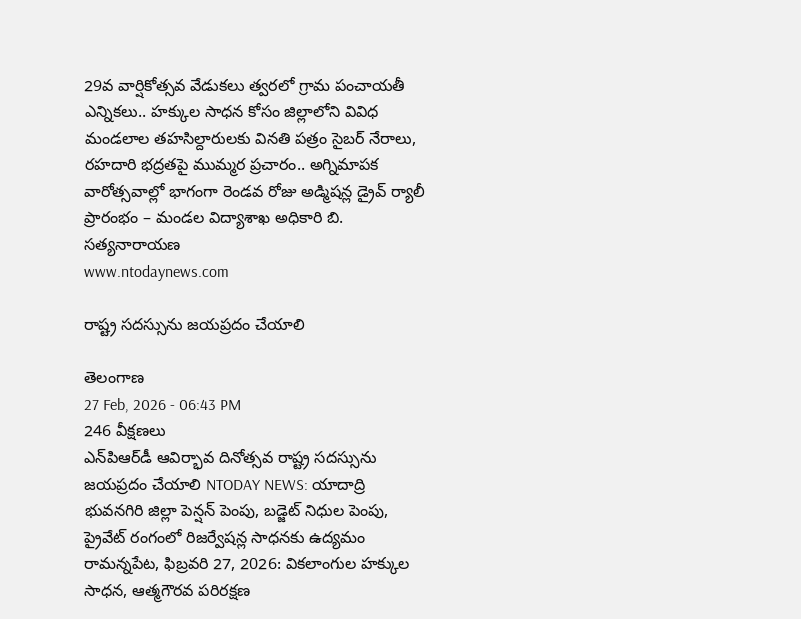29వ వార్షికోత్సవ వేడుకలు త్వరలో గ్రామ పంచాయతీ ఎన్నికలు.. హక్కుల సాధన కోసం జిల్లాలోని వివిధ మండలాల తహసిల్దారులకు వినతి పత్రం సైబర్ నేరాలు, రహదారి భద్రతపై ముమ్మర ప్రచారం.. అగ్నిమాపక వారోత్సవాల్లో భాగంగా రెండవ రోజు అడ్మిషన్ల డ్రైవ్ ర్యాలీ ప్రారంభం – మండల విద్యాశాఖ అధికారి బి. సత్యనారాయణ
www.ntodaynews.com

రాష్ట్ర సదస్సును జయప్రదం చేయాలి

తెలంగాణ
27 Feb, 2026 - 06:43 PM
246 వీక్షణలు
ఎన్‌పిఆర్‌డీ ఆవిర్భావ దినోత్సవ రాష్ట్ర సదస్సును జయప్రదం చేయాలి NTODAY NEWS: యాదాద్రి భువనగిరి జిల్లా పెన్షన్ పెంపు, బడ్జెట్ నిధుల పెంపు, ప్రైవేట్ రంగంలో రిజర్వేషన్ల సాధనకు ఉద్యమం రామన్నపేట, ఫిబ్రవరి 27, 2026: వికలాంగుల హక్కుల సాధన, ఆత్మగౌరవ పరిరక్షణ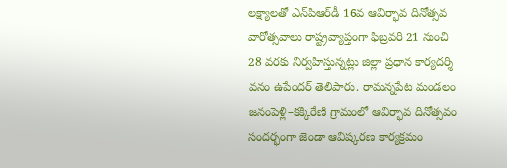లక్ష్యాలతో ఎన్‌పిఆర్‌డీ 16వ ఆవిర్భావ దినోత్సవ వారోత్సవాలు రాష్ట్రవ్యాప్తంగా ఫిబ్రవరి 21 నుంచి 28 వరకు నిర్వహిస్తున్నట్లు జిల్లా ప్రధాన కార్యదర్శి వనం ఉపేందర్ తెలిపారు. రామన్నపేట మండలం జనంపెళ్లి–కక్కిరేణి గ్రామంలో ఆవిర్భావ దినోత్సవం సందర్భంగా జెండా ఆవిష్కరణ కార్యక్రమం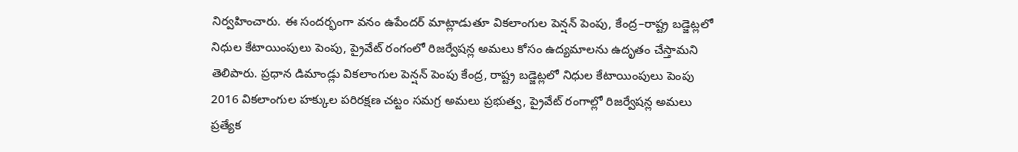నిర్వహించారు. ఈ సందర్భంగా వనం ఉపేందర్ మాట్లాడుతూ వికలాంగుల పెన్షన్ పెంపు, కేంద్ర–రాష్ట్ర బడ్జెట్లలో నిధుల కేటాయింపులు పెంపు, ప్రైవేట్ రంగంలో రిజర్వేషన్ల అమలు కోసం ఉద్యమాలను ఉదృతం చేస్తామని తెలిపారు. ప్రధాన డిమాండ్లు వికలాంగుల పెన్షన్ పెంపు కేంద్ర, రాష్ట్ర బడ్జెట్లలో నిధుల కేటాయింపులు పెంపు 2016 వికలాంగుల హక్కుల పరిరక్షణ చట్టం సమగ్ర అమలు ప్రభుత్వ, ప్రైవేట్ రంగాల్లో రిజర్వేషన్ల అమలు ప్రత్యేక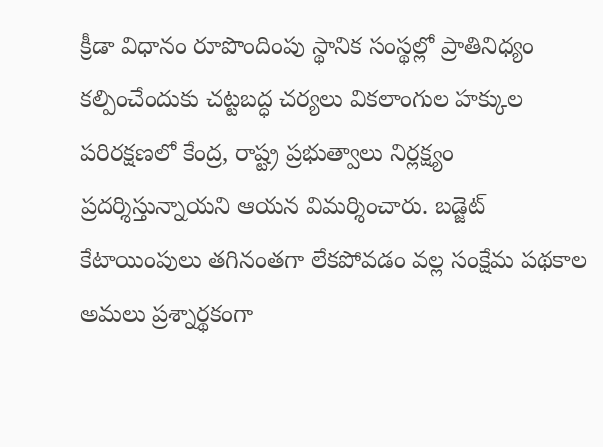క్రీడా విధానం రూపొందింపు స్థానిక సంస్థల్లో ప్రాతినిధ్యం కల్పించేందుకు చట్టబద్ధ చర్యలు వికలాంగుల హక్కుల పరిరక్షణలో కేంద్ర, రాష్ట్ర ప్రభుత్వాలు నిర్లక్ష్యం ప్రదర్శిస్తున్నాయని ఆయన విమర్శించారు. బడ్జెట్ కేటాయింపులు తగినంతగా లేకపోవడం వల్ల సంక్షేమ పథకాల అమలు ప్రశ్నార్థకంగా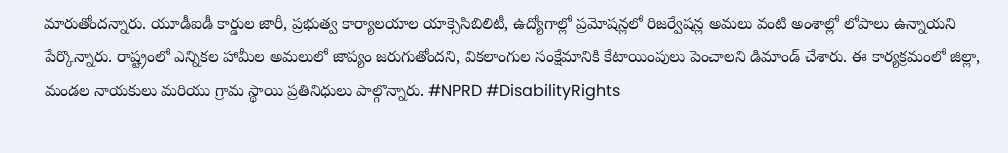మారుతోందన్నారు. యూడీఐడీ కార్డుల జారీ, ప్రభుత్వ కార్యాలయాల యాక్సెసిబిలిటీ, ఉద్యోగాల్లో ప్రమోషన్లలో రిజర్వేషన్ల అమలు వంటి అంశాల్లో లోపాలు ఉన్నాయని పేర్కొన్నారు. రాష్ట్రంలో ఎన్నికల హామీల అమలులో జాప్యం జరుగుతోందని, వికలాంగుల సంక్షేమానికి కేటాయింపులు పెంచాలని డిమాండ్ చేశారు. ఈ కార్యక్రమంలో జిల్లా, మండల నాయకులు మరియు గ్రామ స్థాయి ప్రతినిధులు పాల్గొన్నారు. #NPRD #DisabilityRights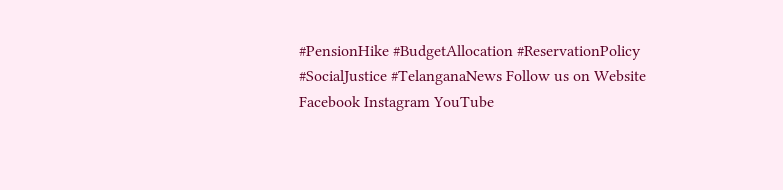#PensionHike #BudgetAllocation #ReservationPolicy #SocialJustice #TelanganaNews Follow us on Website Facebook Instagram YouTube